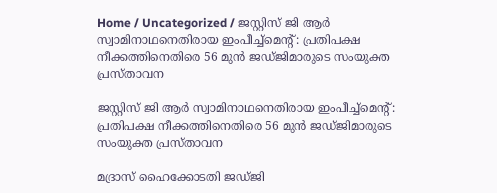Home / Uncategorized / ജസ്റ്റിസ് ജി ആർ സ്വാമിനാഥനെതിരായ ഇംപീച്ച്‌മെന്റ്: പ്രതിപക്ഷ നീക്കത്തിനെതിരെ 56 മുൻ ജഡ്ജിമാരുടെ സംയുക്ത പ്രസ്താവന

ജസ്റ്റിസ് ജി ആർ സ്വാമിനാഥനെതിരായ ഇംപീച്ച്‌മെന്റ്: പ്രതിപക്ഷ നീക്കത്തിനെതിരെ 56 മുൻ ജഡ്ജിമാരുടെ സംയുക്ത പ്രസ്താവന

മദ്രാസ് ഹൈക്കോടതി ജഡ്ജി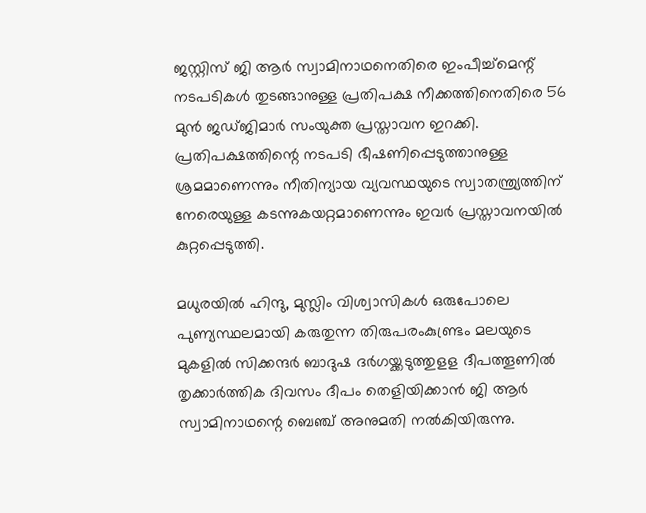ജസ്റ്റിസ് ജി ആർ സ്വാമിനാഥനെതിരെ ഇംപീച്ച്‌മെന്റ് നടപടികൾ തുടങ്ങാനുള്ള പ്രതിപക്ഷ നീക്കത്തിനെതിരെ 56 മുൻ ജഡ്ജിമാർ സംയുക്ത പ്രസ്താവന ഇറക്കി. പ്രതിപക്ഷത്തിന്റെ നടപടി ഭീഷണിപ്പെടുത്താനുള്ള ശ്രമമാണെന്നും നീതിന്യായ വ്യവസ്ഥയുടെ സ്വാതന്ത്ര്യത്തിന് നേരെയുള്ള കടന്നുകയറ്റമാണെന്നും ഇവർ പ്രസ്താവനയിൽ കുറ്റപ്പെടുത്തി.

മധുരയില്‍ ഹിന്ദു, മുസ്ലിം വിശ്വാസികള്‍ ഒരുപോലെ പുണ്യസ്ഥലമായി കരുതുന്ന തിരുപരംകുണ്ട്രം മലയുടെ മുകളില്‍ സിക്കന്ദര്‍ ബാദുഷ ദര്‍ഗയ്ക്കടുത്തുളള ദീപത്തൂണില്‍ തൃക്കാര്‍ത്തിക ദിവസം ദീപം തെളിയിക്കാന്‍ ജി ആര്‍ സ്വാമിനാഥന്റെ ബെഞ്ച് അനുമതി നല്‍കിയിരുന്നു.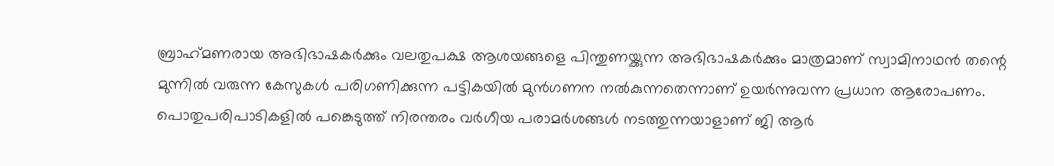ബ്രാഹ്‌മണരായ അഭിഭാഷകര്‍ക്കും വലതുപക്ഷ ആശയങ്ങളെ പിന്തുണയ്ക്കുന്ന അഭിഭാഷകര്‍ക്കും മാത്രമാണ് സ്വാമിനാഥന്‍ തന്റെ മുന്നില്‍ വരുന്ന കേസുകള്‍ പരിഗണിക്കുന്ന പട്ടികയില്‍ മുന്‍ഗണന നല്‍കുന്നതെന്നാണ് ഉയര്‍ന്നുവന്ന പ്രധാന ആരോപണം. പൊതുപരിപാടികളില്‍ പങ്കെടുത്ത് നിരന്തരം വര്‍ഗീയ പരാമര്‍ശങ്ങള്‍ നടത്തുന്നയാളാണ് ജി ആര്‍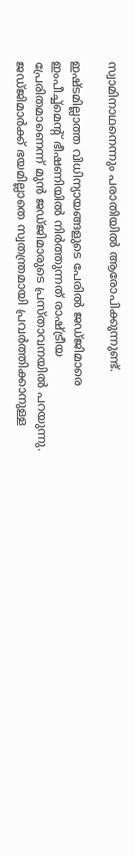സ്വാമിനാഥനെന്നും പരാതിയില്‍ ആരോപിക്കുന്നുണ്ട്.

ഇഷ്ടമില്ലാത്ത വിധിന്യായങ്ങളുടെ പേരിൽ ജഡ്ജിമാരെ ഇംപീച്ച്‌മെന്റ് ഭീഷണിയിൽ നിർത്തുന്നത് രാഷ്ട്രീയ പ്രേരിതമാണെന്ന് മുൻ ജഡ്ജിമാരുടെ പ്രസ്താവനയിൽ പറയുന്നു. ജഡ്ജിമാർക്ക് ഭയമില്ലാതെ സ്വതന്ത്രമായി പ്രവർത്തിക്കാനുള്ള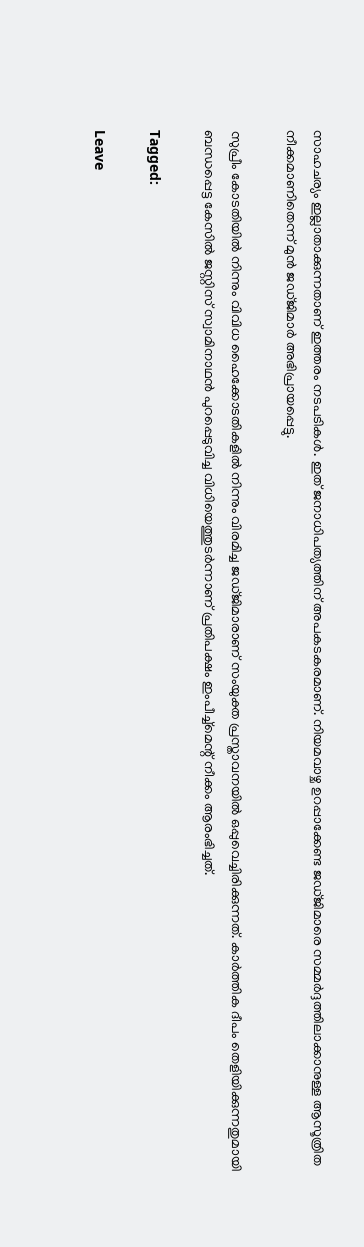സാഹചര്യം ഇല്ലാതാക്കുന്നതാണ് ഇത്തരം നടപടികൾ. ഇത് ജനാധിപത്യത്തിന് അപകടകരമാണ്. നിയമവാഴ്ച ഉറപ്പാക്കേണ്ട ജഡ്ജിമാരെ സമ്മർദ്ദത്തിലാക്കാനുള്ള ആസൂത്രിത നീക്കമാണിതെന്ന് മുൻ ജഡ്ജിമാർ അഭിപ്രായപ്പെട്ടു.

സുപ്രീം കോടതിയിൽ നിന്നും വിവിധ ഹൈക്കോടതികളിൽ നിന്നും വിരമിച്ച ജഡ്ജിമാരാണ് സംയുക്ത പ്രസ്താവനയിൽ ഒപ്പുവെച്ചിരിക്കുന്നത്. കാർത്തിക ദീപം തെളിയിക്കുന്നതുമായി ബന്ധപ്പെട്ട കേസിൽ ജസ്റ്റിസ് സ്വാമിനാഥൻ പുറപ്പെടുവിച്ച വിധിയെത്തുടർന്നാണ് പ്രതിപക്ഷം ഇംപീച്ച്‌മെന്റ് നീക്കം ആരംഭിച്ചത്.

Tagged:

Leave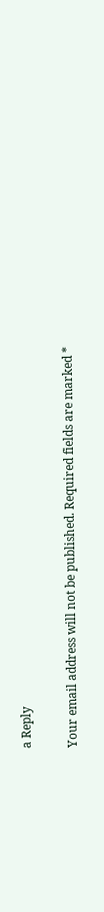a Reply

Your email address will not be published. Required fields are marked *